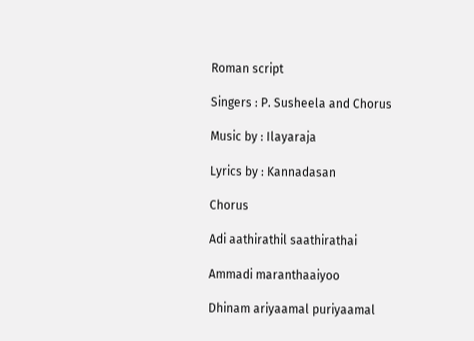Roman script

Singers : P. Susheela and Chorus

Music by : Ilayaraja

Lyrics by : Kannadasan

Chorus

Adi aathirathil saathirathai

Ammadi maranthaaiyoo

Dhinam ariyaamal puriyaamal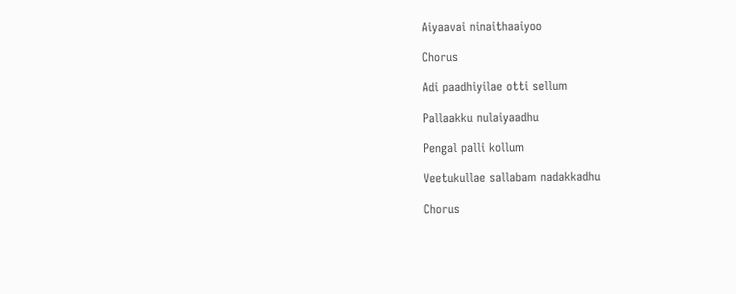Aiyaavai ninaithaaiyoo

Chorus

Adi paadhiyilae otti sellum

Pallaakku nulaiyaadhu

Pengal palli kollum

Veetukullae sallabam nadakkadhu

Chorus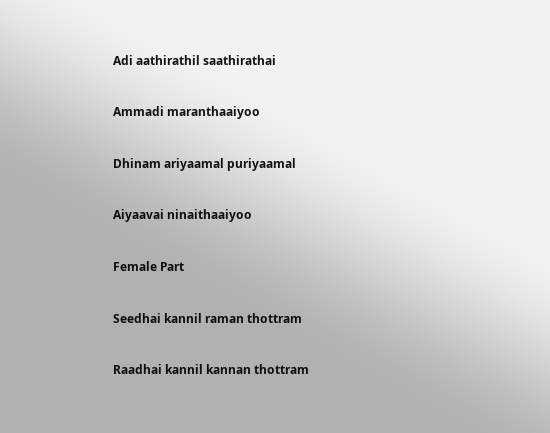Adi aathirathil saathirathai

Ammadi maranthaaiyoo

Dhinam ariyaamal puriyaamal

Aiyaavai ninaithaaiyoo

Female Part

Seedhai kannil raman thottram

Raadhai kannil kannan thottram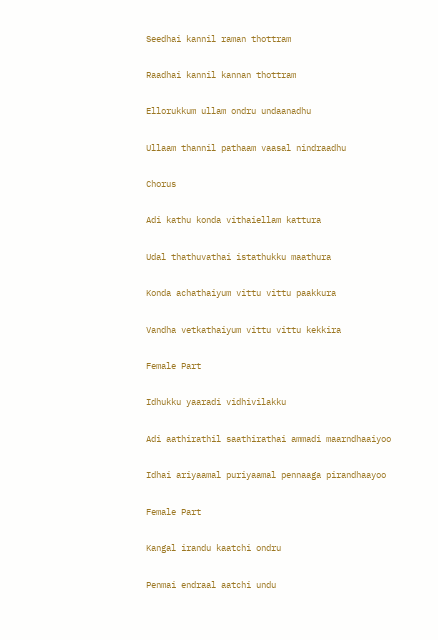Seedhai kannil raman thottram

Raadhai kannil kannan thottram

Ellorukkum ullam ondru undaanadhu

Ullaam thannil pathaam vaasal nindraadhu

Chorus

Adi kathu konda vithaiellam kattura

Udal thathuvathai istathukku maathura

Konda achathaiyum vittu vittu paakkura

Vandha vetkathaiyum vittu vittu kekkira

Female Part

Idhukku yaaradi vidhivilakku

Adi aathirathil saathirathai ammadi maarndhaaiyoo

Idhai ariyaamal puriyaamal pennaaga pirandhaayoo

Female Part

Kangal irandu kaatchi ondru

Penmai endraal aatchi undu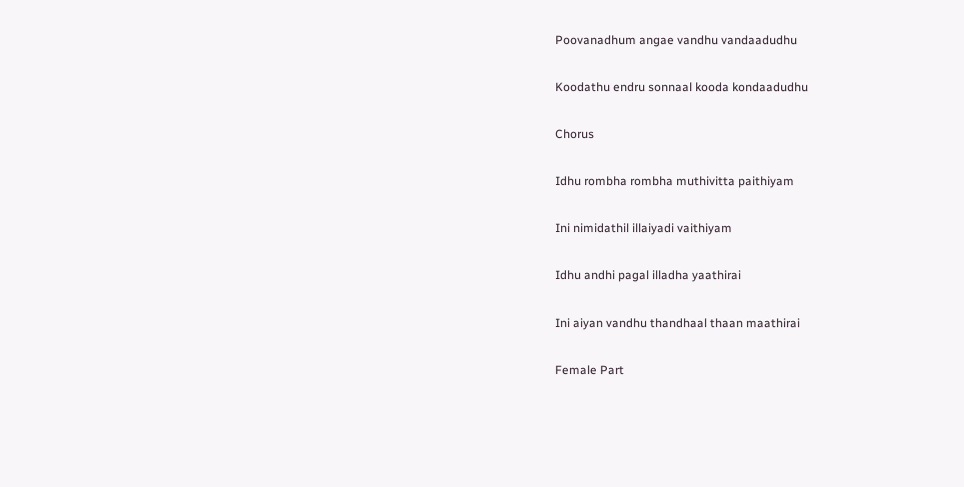Poovanadhum angae vandhu vandaadudhu

Koodathu endru sonnaal kooda kondaadudhu

Chorus

Idhu rombha rombha muthivitta paithiyam

Ini nimidathil illaiyadi vaithiyam

Idhu andhi pagal illadha yaathirai

Ini aiyan vandhu thandhaal thaan maathirai

Female Part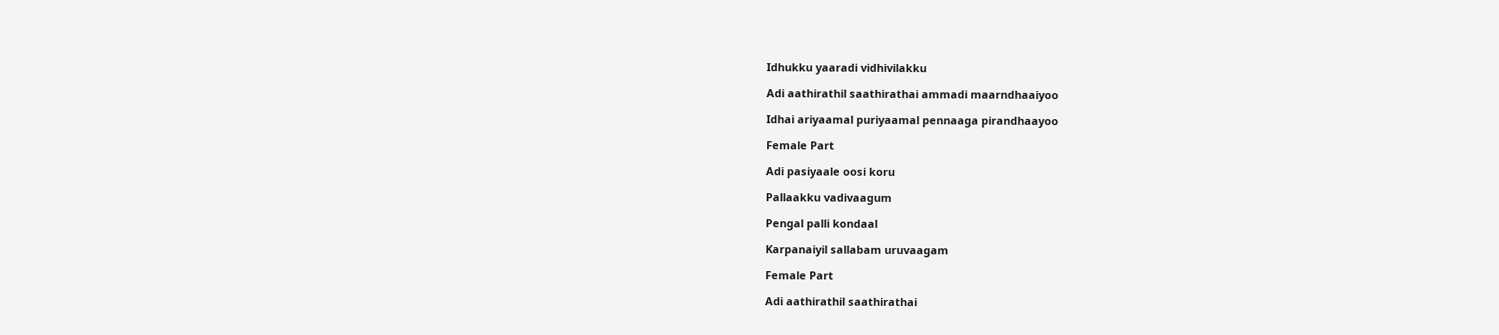Idhukku yaaradi vidhivilakku

Adi aathirathil saathirathai ammadi maarndhaaiyoo

Idhai ariyaamal puriyaamal pennaaga pirandhaayoo

Female Part

Adi pasiyaale oosi koru

Pallaakku vadivaagum

Pengal palli kondaal

Karpanaiyil sallabam uruvaagam

Female Part

Adi aathirathil saathirathai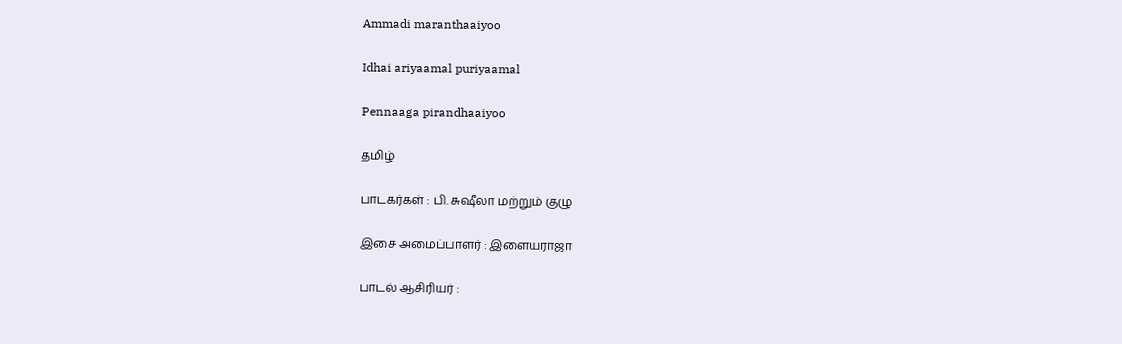Ammadi maranthaaiyoo

Idhai ariyaamal puriyaamal

Pennaaga pirandhaaiyoo

தமிழ்

பாடகர்கள் : பி. சுஷீலா மற்றும் குழு

இசை அமைப்பாளர் : இளையராஜா

பாடல் ஆசிரியர் :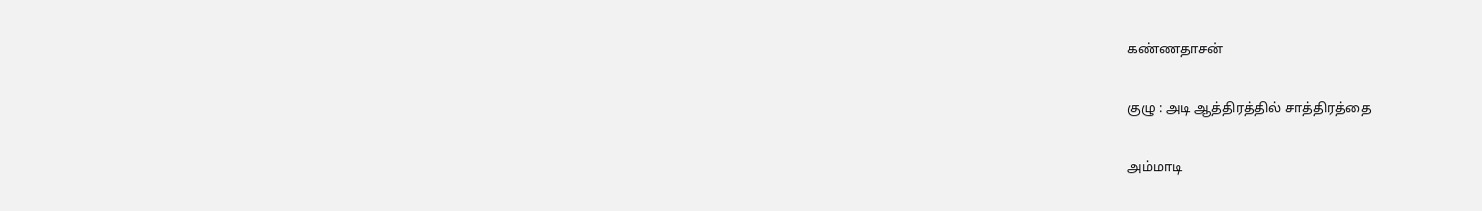கண்ணதாசன்

குழு : அடி ஆத்திரத்தில் சாத்திரத்தை

அம்மாடி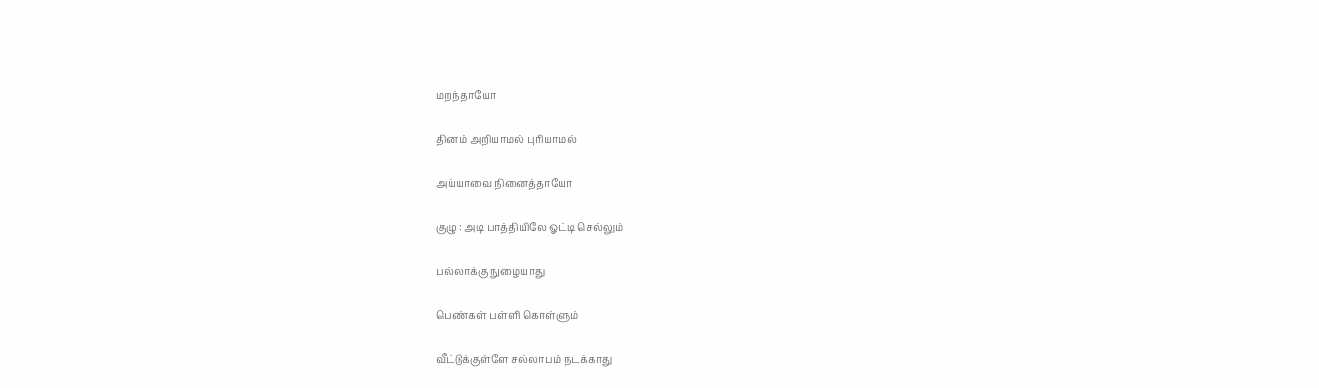மறந்தாயோ

தினம் அறியாமல் புரியாமல்

அய்யாவை நினைத்தாயோ

குழு : அடி பாத்தியிலே ஓட்டி செல்லும்

பல்லாக்கு நுழையாது

பெண்கள் பள்ளி கொள்ளும்

வீட்டுக்குள்ளே சல்லாபம் நடக்காது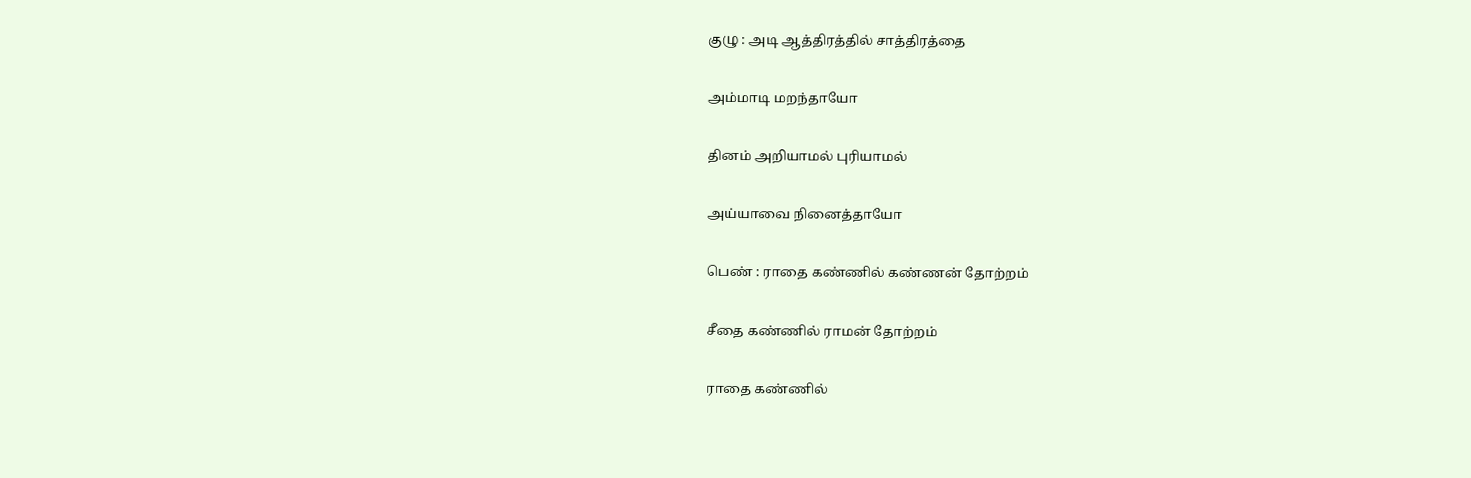குழு : அடி ஆத்திரத்தில் சாத்திரத்தை

அம்மாடி மறந்தாயோ

தினம் அறியாமல் புரியாமல்

அய்யாவை நினைத்தாயோ

பெண் : ராதை கண்ணில் கண்ணன் தோற்றம்

சீதை கண்ணில் ராமன் தோற்றம்

ராதை கண்ணில்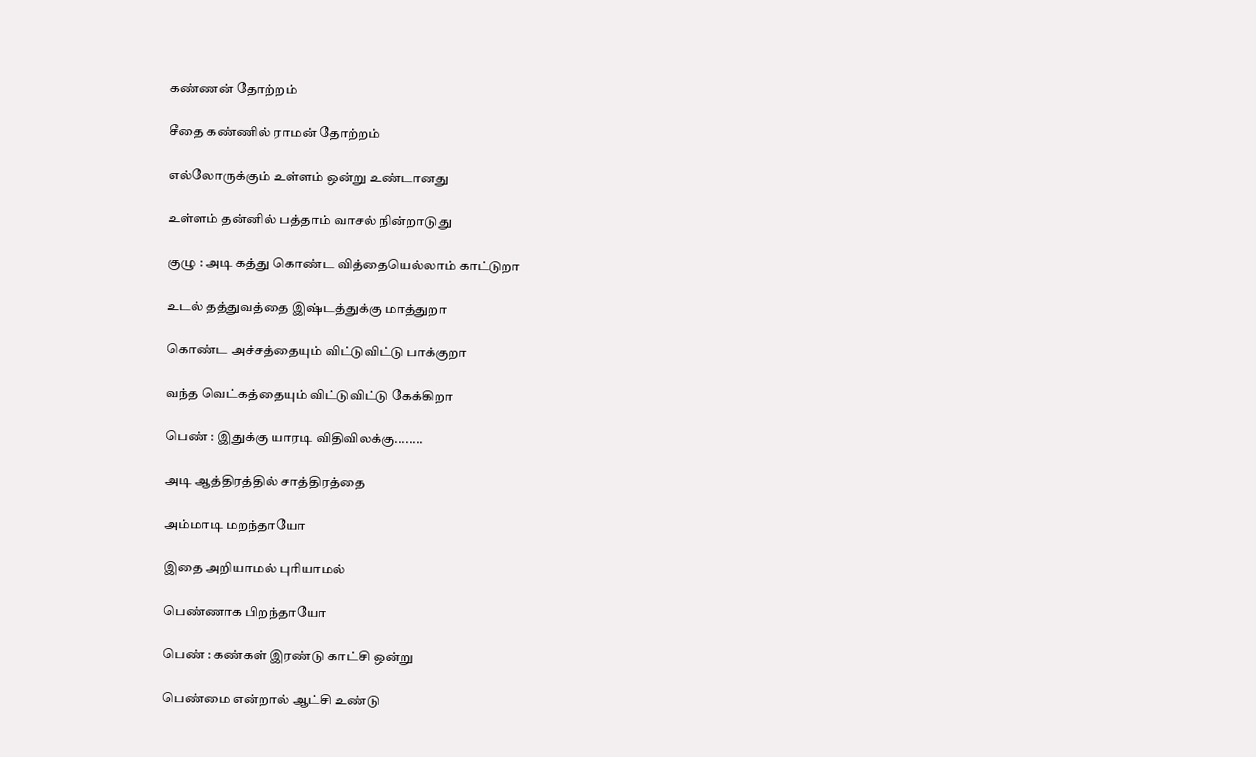கண்ணன் தோற்றம்

சீதை கண்ணில் ராமன் தோற்றம்

எல்லோருக்கும் உள்ளம் ஒன்று உண்டானது

உள்ளம் தன்னில் பத்தாம் வாசல் நின்றாடுது

குழு : அடி கத்து கொண்ட வித்தையெல்லாம் காட்டுறா

உடல் தத்துவத்தை இஷ்டத்துக்கு மாத்துறா

கொண்ட அச்சத்தையும் விட்டுவிட்டு பாக்குறா

வந்த வெட்கத்தையும் விட்டுவிட்டு கேக்கிறா

பெண் : இதுக்கு யாரடி விதிவிலக்கு........

அடி ஆத்திரத்தில் சாத்திரத்தை

அம்மாடி மறந்தாயோ

இதை அறியாமல் புரியாமல்

பெண்ணாக பிறந்தாயோ

பெண் : கண்கள் இரண்டு காட்சி ஒன்று

பெண்மை என்றால் ஆட்சி உண்டு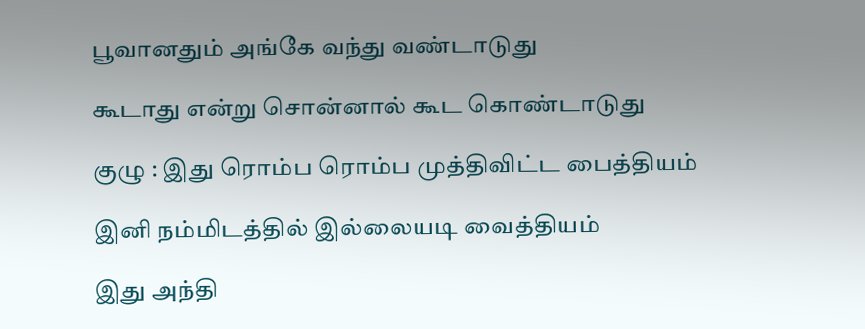பூவானதும் அங்கே வந்து வண்டாடுது

கூடாது என்று சொன்னால் கூட கொண்டாடுது

குழு : இது ரொம்ப ரொம்ப முத்திவிட்ட பைத்தியம்

இனி நம்மிடத்தில் இல்லையடி வைத்தியம்

இது அந்தி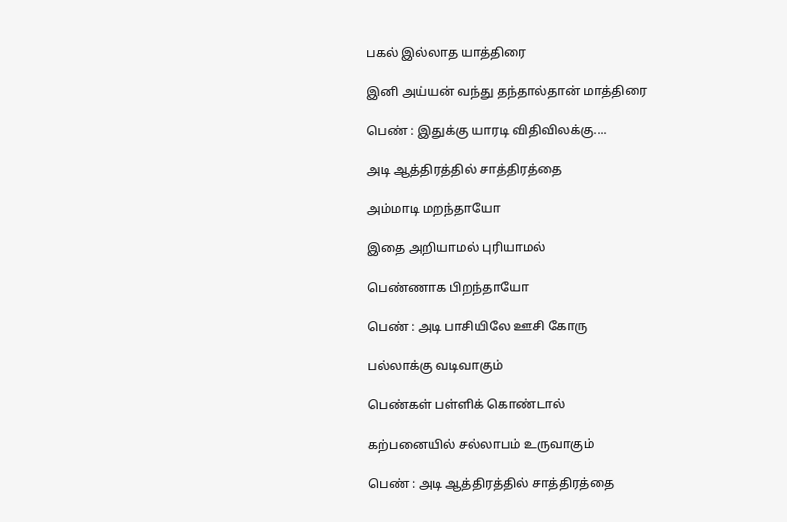பகல் இல்லாத யாத்திரை

இனி அய்யன் வந்து தந்தால்தான் மாத்திரை

பெண் : இதுக்கு யாரடி விதிவிலக்கு....

அடி ஆத்திரத்தில் சாத்திரத்தை

அம்மாடி மறந்தாயோ

இதை அறியாமல் புரியாமல்

பெண்ணாக பிறந்தாயோ

பெண் : அடி பாசியிலே ஊசி கோரு

பல்லாக்கு வடிவாகும்

பெண்கள் பள்ளிக் கொண்டால்

கற்பனையில் சல்லாபம் உருவாகும்

பெண் : அடி ஆத்திரத்தில் சாத்திரத்தை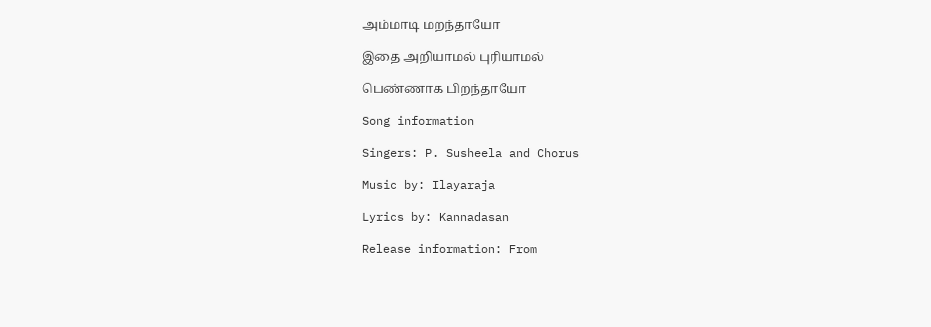அம்மாடி மறந்தாயோ

இதை அறியாமல் புரியாமல்

பெண்ணாக பிறந்தாயோ

Song information

Singers: P. Susheela and Chorus

Music by: Ilayaraja

Lyrics by: Kannadasan

Release information: From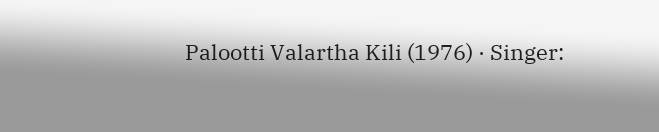Palootti Valartha Kili (1976) · Singer: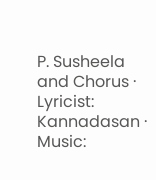P. Susheela and Chorus · Lyricist: Kannadasan · Music: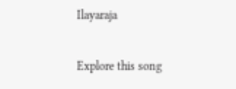Ilayaraja

Explore this song